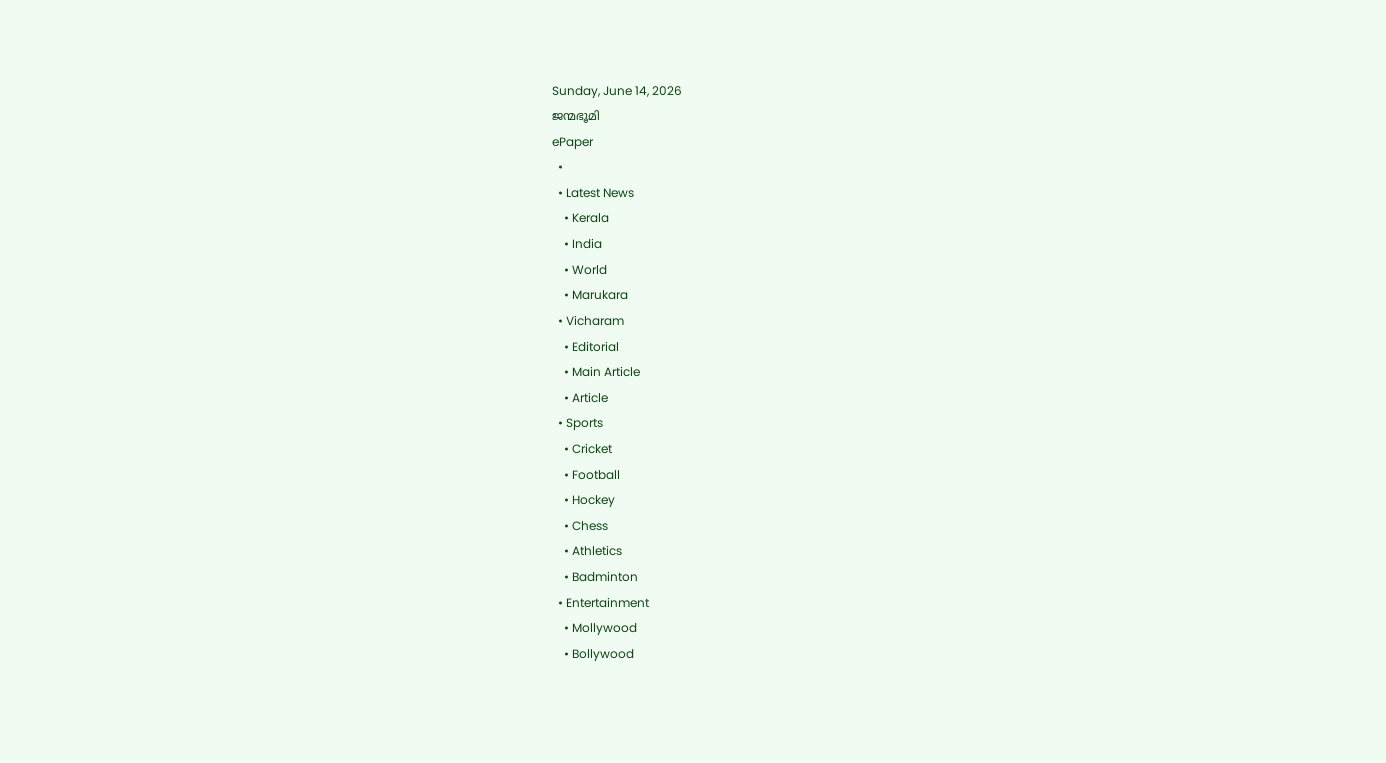Sunday, June 14, 2026
ജന്മഭൂമി
ePaper
  •
  • Latest News
    • Kerala
    • India
    • World
    • Marukara
  • Vicharam
    • Editorial
    • Main Article
    • Article
  • Sports
    • Cricket
    • Football
    • Hockey
    • Chess
    • Athletics
    • Badminton
  • Entertainment
    • Mollywood
    • Bollywood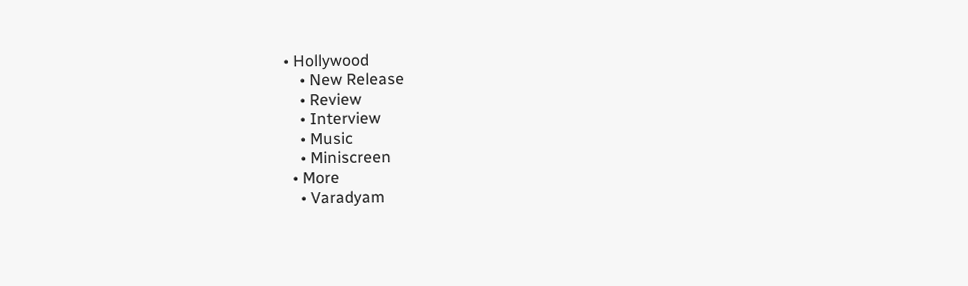• Hollywood
    • New Release
    • Review
    • Interview
    • Music
    • Miniscreen
  • More
    • Varadyam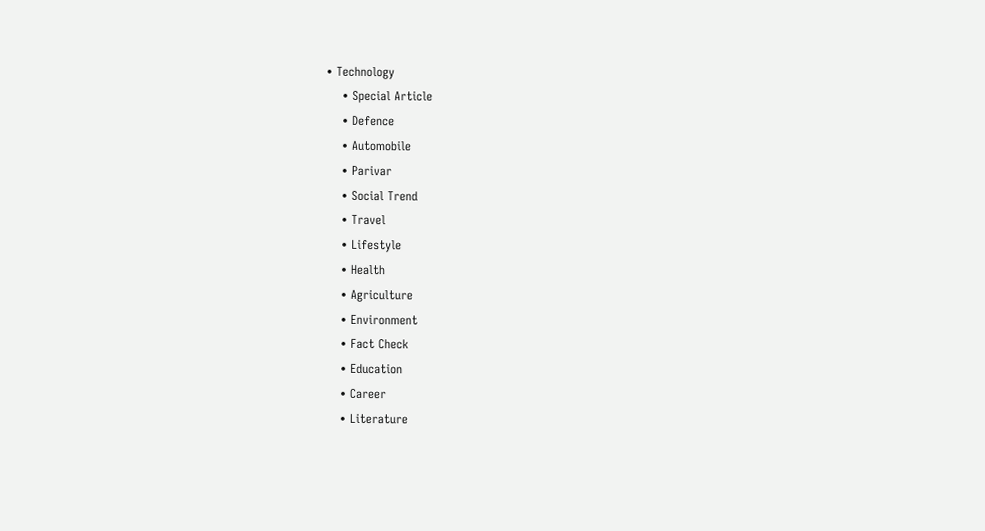• Technology
    • Special Article
    • Defence
    • Automobile
    • Parivar
    • Social Trend
    • Travel
    • Lifestyle
    • Health
    • Agriculture
    • Environment
    • Fact Check
    • Education
    • Career
    • Literature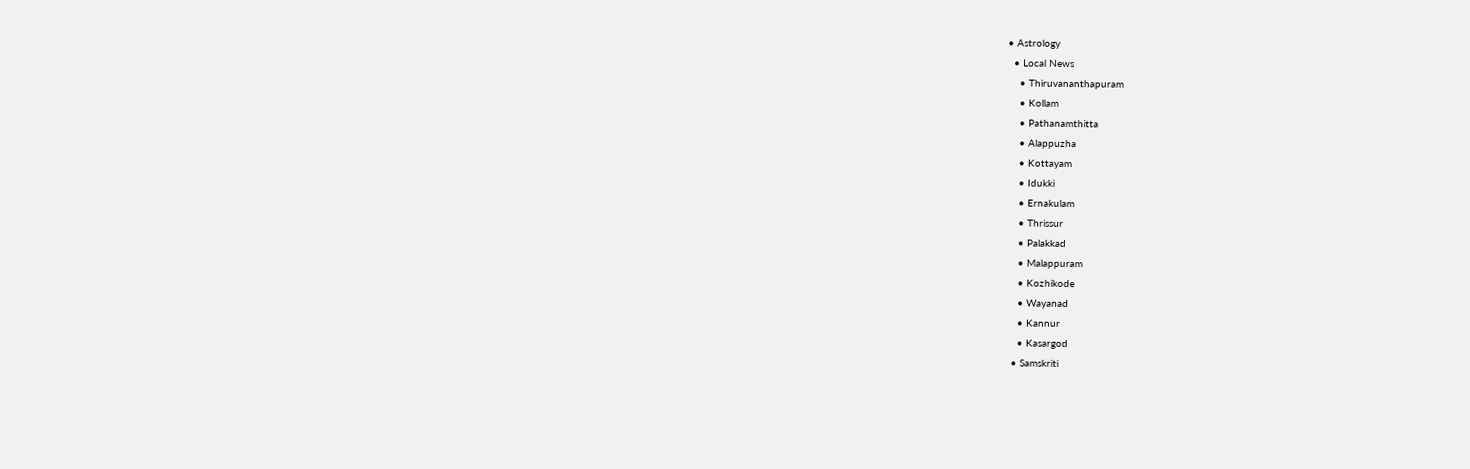• Astrology
  • Local News
    • Thiruvananthapuram
    • Kollam
    • Pathanamthitta
    • Alappuzha
    • Kottayam
    • Idukki
    • Ernakulam
    • Thrissur
    • Palakkad
    • Malappuram
    • Kozhikode
    • Wayanad
    • Kannur
    • Kasargod
  • Samskriti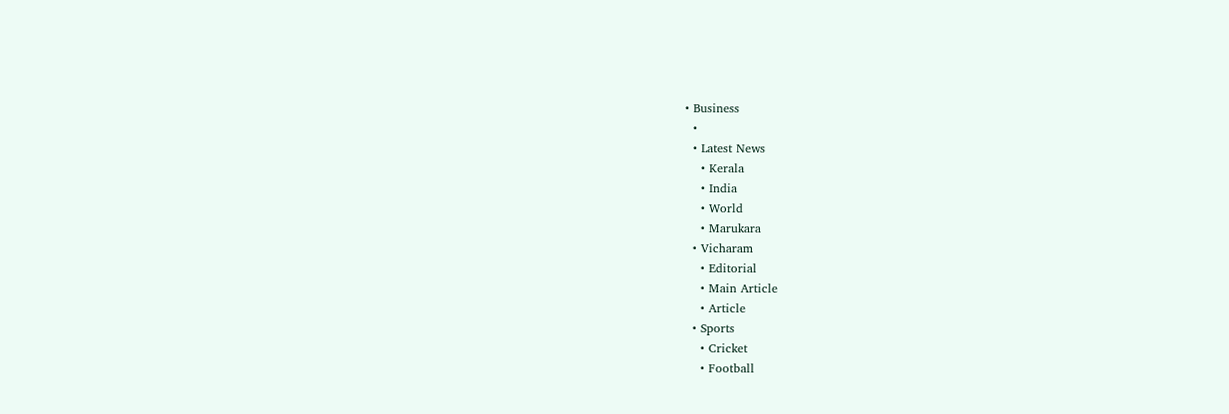• Business
  •
  • Latest News
    • Kerala
    • India
    • World
    • Marukara
  • Vicharam
    • Editorial
    • Main Article
    • Article
  • Sports
    • Cricket
    • Football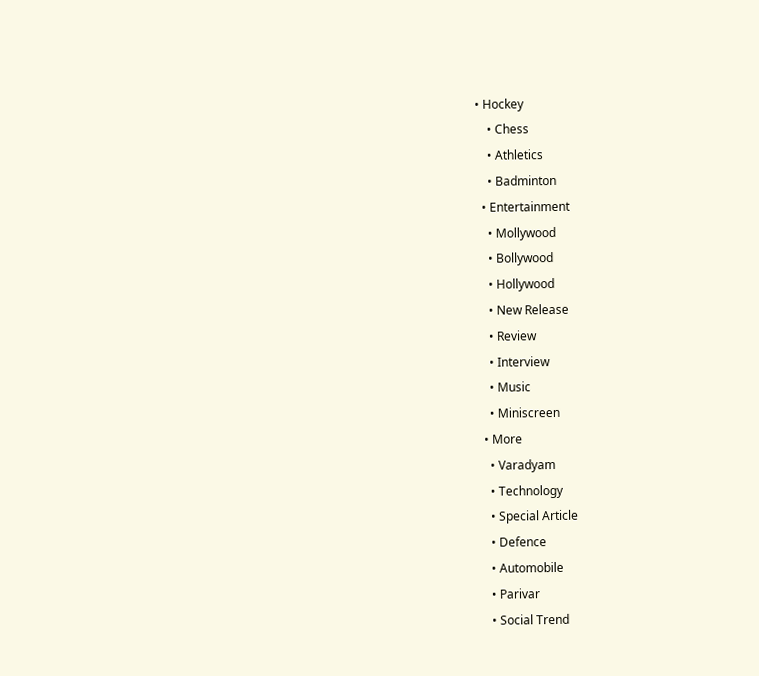• Hockey
    • Chess
    • Athletics
    • Badminton
  • Entertainment
    • Mollywood
    • Bollywood
    • Hollywood
    • New Release
    • Review
    • Interview
    • Music
    • Miniscreen
  • More
    • Varadyam
    • Technology
    • Special Article
    • Defence
    • Automobile
    • Parivar
    • Social Trend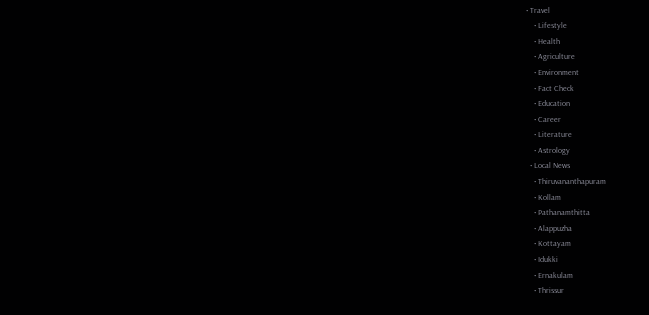• Travel
    • Lifestyle
    • Health
    • Agriculture
    • Environment
    • Fact Check
    • Education
    • Career
    • Literature
    • Astrology
  • Local News
    • Thiruvananthapuram
    • Kollam
    • Pathanamthitta
    • Alappuzha
    • Kottayam
    • Idukki
    • Ernakulam
    • Thrissur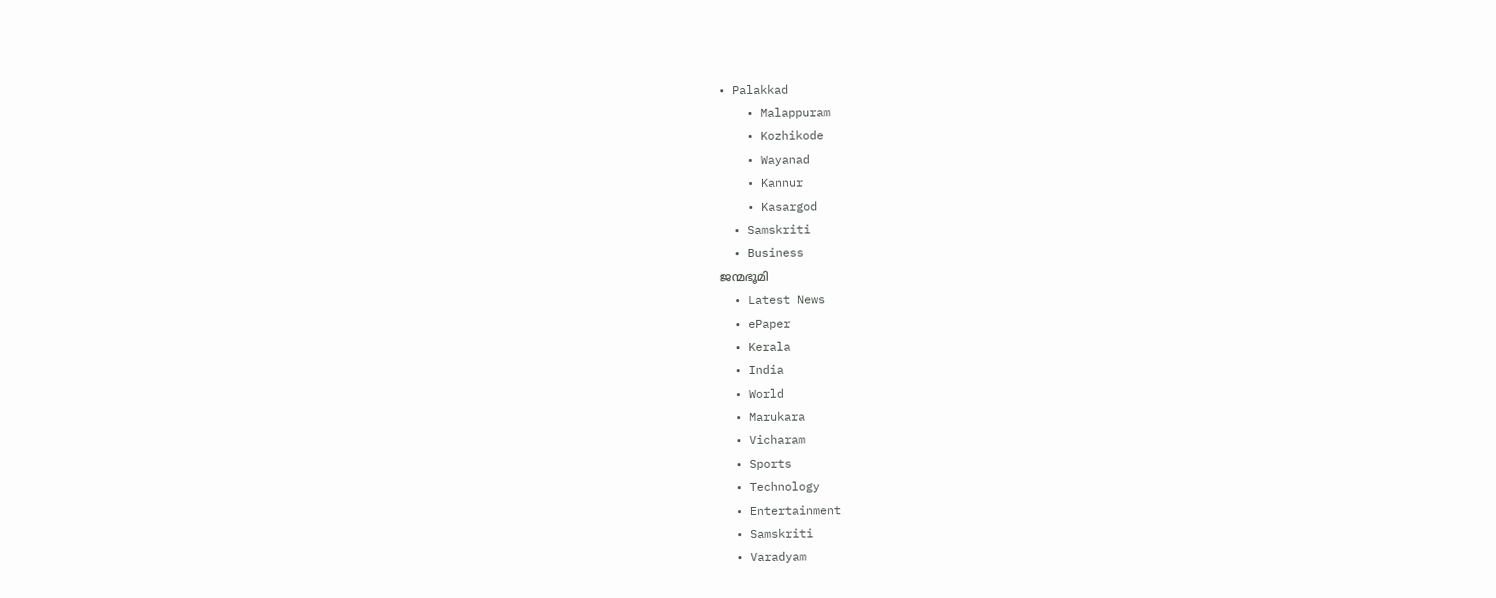• Palakkad
    • Malappuram
    • Kozhikode
    • Wayanad
    • Kannur
    • Kasargod
  • Samskriti
  • Business
ജന്മഭൂമി
  • Latest News
  • ePaper
  • Kerala
  • India
  • World
  • Marukara
  • Vicharam
  • Sports
  • Technology
  • Entertainment
  • Samskriti
  • Varadyam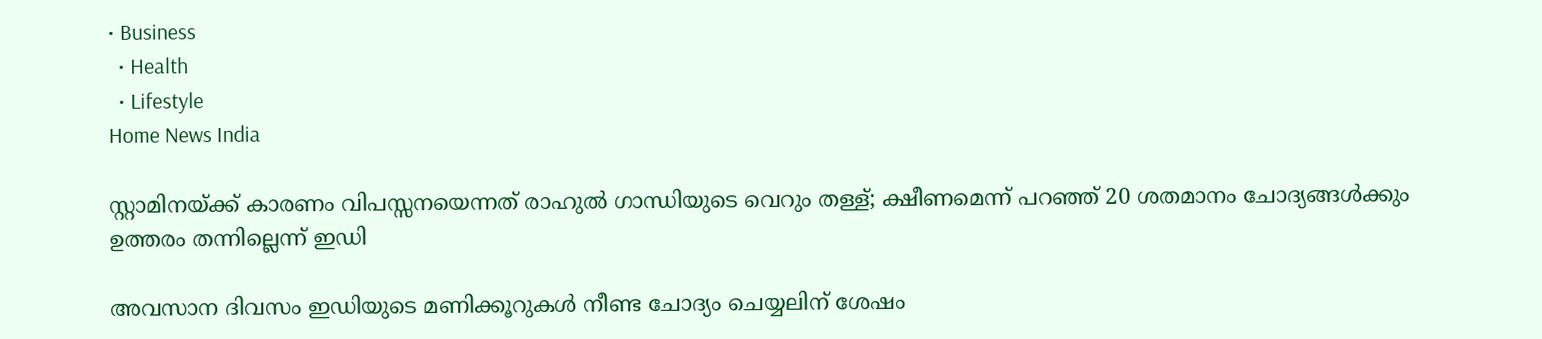• Business
  • Health
  • Lifestyle
Home News India

സ്റ്റാമിനയ്‌ക്ക് കാരണം വിപസ്സനയെന്നത് രാഹുല്‍ ഗാന്ധിയുടെ വെറും തള്ള്; ക്ഷീണമെന്ന് പറഞ്ഞ് 20 ശതമാനം ചോദ്യങ്ങള്‍ക്കും ഉത്തരം തന്നില്ലെന്ന് ഇഡി

അവസാന ദിവസം ഇഡിയുടെ മണിക്കൂറുകള്‍ നീണ്ട ചോദ്യം ചെയ്യലിന് ശേഷം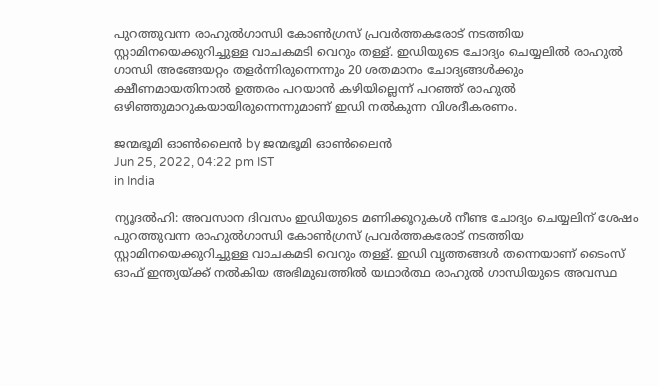പുറത്തുവന്ന രാഹുല്‍ഗാന്ധി കോണ്‍ഗ്രസ് പ്രവര്‍ത്തകരോട് നടത്തിയ സ്റ്റാമിനയെക്കുറിച്ചുള്ള വാചകമടി വെറും തള്ള്. ഇഡിയുടെ ചോദ്യം ചെയ്യലില്‍ രാഹുല്‍ ഗാന്ധി അങ്ങേയറ്റം തളര്‍ന്നിരുന്നെന്നും 20 ശതമാനം ചോദ്യങ്ങള്‍ക്കും ക്ഷീണമായതിനാല്‍ ഉത്തരം പറയാന്‍ കഴിയില്ലെന്ന് പറഞ്ഞ് രാഹുല്‍ ഒഴിഞ്ഞുമാറുകയായിരുന്നെന്നുമാണ് ഇഡി നല്‍കുന്ന വിശദീകരണം.

ജന്മഭൂമി ഓണ്‍ലൈന്‍ by ജന്മഭൂമി ഓണ്‍ലൈന്‍
Jun 25, 2022, 04:22 pm IST
in India

ന്യൂദല്‍ഹി: അവസാന ദിവസം ഇഡിയുടെ മണിക്കൂറുകള്‍ നീണ്ട ചോദ്യം ചെയ്യലിന് ശേഷം പുറത്തുവന്ന രാഹുല്‍ഗാന്ധി കോണ്‍ഗ്രസ് പ്രവര്‍ത്തകരോട് നടത്തിയ സ്റ്റാമിനയെക്കുറിച്ചുള്ള വാചകമടി വെറും തള്ള്. ഇഡി വൃത്തങ്ങള്‍ തന്നെയാണ് ടൈംസ് ഓഫ് ഇന്ത്യയ്‌ക്ക് നല്‍കിയ അഭിമുഖത്തില്‍ യഥാര്‍ത്ഥ രാഹുല്‍ ഗാന്ധിയുടെ അവസ്ഥ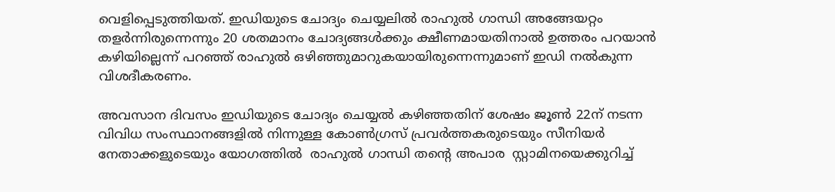വെളിപ്പെടുത്തിയത്. ഇഡിയുടെ ചോദ്യം ചെയ്യലില്‍ രാഹുല്‍ ഗാന്ധി അങ്ങേയറ്റം തളര്‍ന്നിരുന്നെന്നും 20 ശതമാനം ചോദ്യങ്ങള്‍ക്കും ക്ഷീണമായതിനാല്‍ ഉത്തരം പറയാന്‍ കഴിയില്ലെന്ന് പറഞ്ഞ് രാഹുല്‍ ഒഴിഞ്ഞുമാറുകയായിരുന്നെന്നുമാണ് ഇഡി നല്‍കുന്ന വിശദീകരണം.

അവസാന ദിവസം ഇഡിയുടെ ചോദ്യം ചെയ്യല്‍ കഴിഞ്ഞതിന് ശേഷം ജൂണ്‍ 22ന് നടന്ന വിവിധ സംസ്ഥാനങ്ങളില്‍ നിന്നുള്ള കോണ്‍ഗ്രസ് പ്രവര്‍ത്തകരുടെയും സീനിയര്‍ നേതാക്കളുടെയും യോഗത്തില്‍  രാഹുല്‍ ഗാന്ധി തന്റെ അപാര  സ്റ്റാമിനയെക്കുറിച്ച്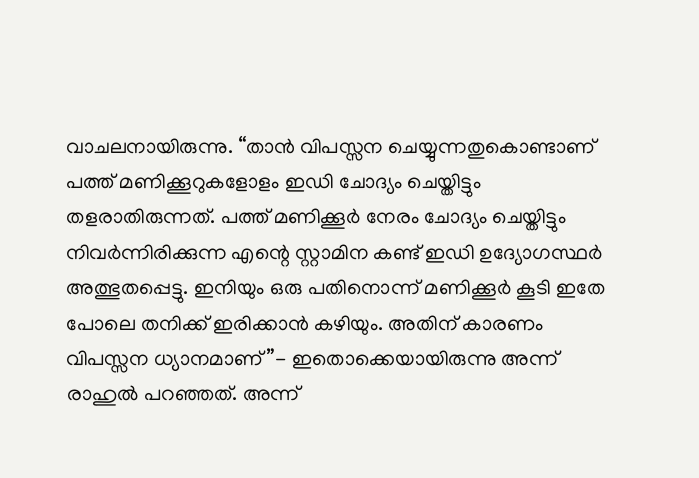വാചലനായിരുന്നു. “താന്‍ വിപസ്സന ചെയ്യുന്നതുകൊണ്ടാണ് പത്ത് മണിക്കൂറുകളോളം ഇഡി ചോദ്യം ചെയ്തിട്ടും തളരാതിരുന്നത്. പത്ത് മണിക്കൂര്‍ നേരം ചോദ്യം ചെയ്തിട്ടും നിവര്‍ന്നിരിക്കുന്ന എന്റെ സ്റ്റാമിന കണ്ട് ഇഡി ഉദ്യോഗസ്ഥര്‍ അത്ഭുതപ്പെട്ടു. ഇനിയും ഒരു പതിനൊന്ന് മണിക്കൂര്‍ കൂടി ഇതേ പോലെ തനിക്ക് ഇരിക്കാന്‍ കഴിയും. അതിന് കാരണം വിപസ്സന ധ്യാനമാണ്”- ഇതൊക്കെയായിരുന്നു അന്ന് രാഹുല്‍ പറഞ്ഞത്. അന്ന്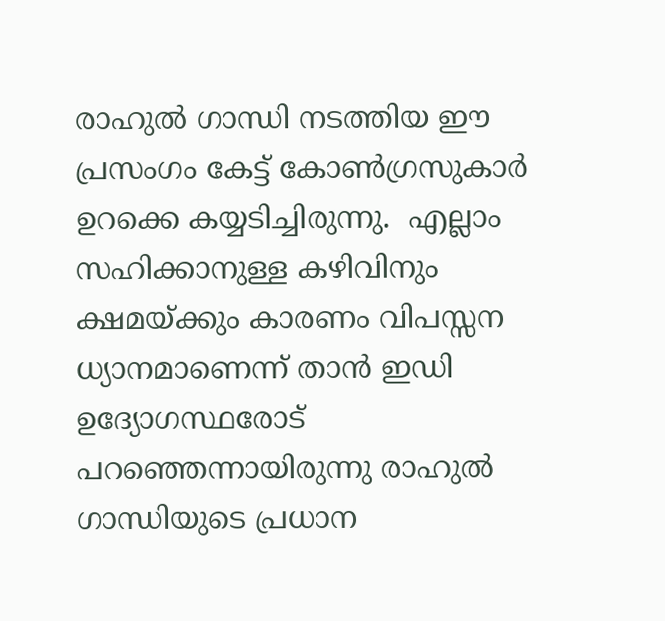രാഹുല്‍ ഗാന്ധി നടത്തിയ ഈ പ്രസംഗം കേട്ട് കോണ്‍ഗ്രസുകാര്‍ ഉറക്കെ കയ്യടിച്ചിരുന്നു.  എല്ലാം സഹിക്കാനുള്ള കഴിവിനും ക്ഷമയ്‌ക്കും കാരണം വിപസ്സന ധ്യാനമാണെന്ന് താന്‍ ഇഡി ഉദ്യോഗസ്ഥരോട് പറഞ്ഞെന്നായിരുന്നു രാഹുല്‍ ഗാന്ധിയുടെ പ്രധാന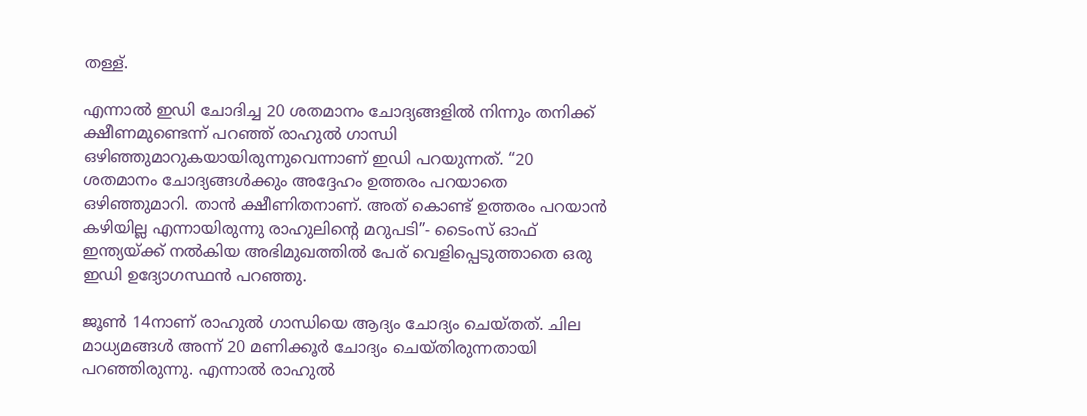തള്ള്.

എന്നാല്‍ ഇഡി ചോദിച്ച 20 ശതമാനം ചോദ്യങ്ങളില്‍ നിന്നും തനിക്ക് ക്ഷീണമുണ്ടെന്ന് പറഞ്ഞ് രാഹുല്‍ ഗാന്ധി ഒഴിഞ്ഞുമാറുകയായിരുന്നുവെന്നാണ് ഇഡി പറയുന്നത്. “20 ശതമാനം ചോദ്യങ്ങള്‍ക്കും അദ്ദേഹം ഉത്തരം പറയാതെ ഒഴിഞ്ഞുമാറി. താന്‍ ക്ഷീണിതനാണ്. അത് കൊണ്ട് ഉത്തരം പറയാന്‍ കഴിയില്ല എന്നായിരുന്നു രാഹുലിന്റെ മറുപടി”- ടൈംസ് ഓഫ് ഇന്ത്യയ്‌ക്ക് നല്‍കിയ അഭിമുഖത്തില്‍ പേര് വെളിപ്പെടുത്താതെ ഒരു ഇഡി ഉദ്യോഗസ്ഥന്‍ പറഞ്ഞു.

ജൂണ്‍ 14നാണ് രാഹുല്‍ ഗാന്ധിയെ ആദ്യം ചോദ്യം ചെയ്തത്. ചില മാധ്യമങ്ങള്‍ അന്ന് 20 മണിക്കൂര്‍ ചോദ്യം ചെയ്തിരുന്നതായി പറഞ്ഞിരുന്നു. എന്നാല്‍ രാഹുല്‍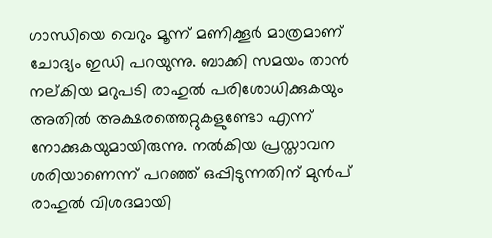ഗാന്ധിയെ വെറും മൂന്ന് മണിക്കൂര്‍ മാത്രമാണ് ചോദ്യം ഇഡി പറയുന്നു. ബാക്കി സമയം താന്‍ നല്കിയ മറുപടി രാഹുല്‍ പരിശോധിക്കുകയും അതില്‍ അക്ഷരത്തെറ്റുകളുണ്ടോ എന്ന് നോക്കുകയുമായിരുന്നു. നല്‍കിയ പ്രസ്താവന ശരിയാണെന്ന് പറഞ്ഞ് ഒപ്പിടുന്നതിന് മുന്‍പ് രാഹുല്‍ വിശദമായി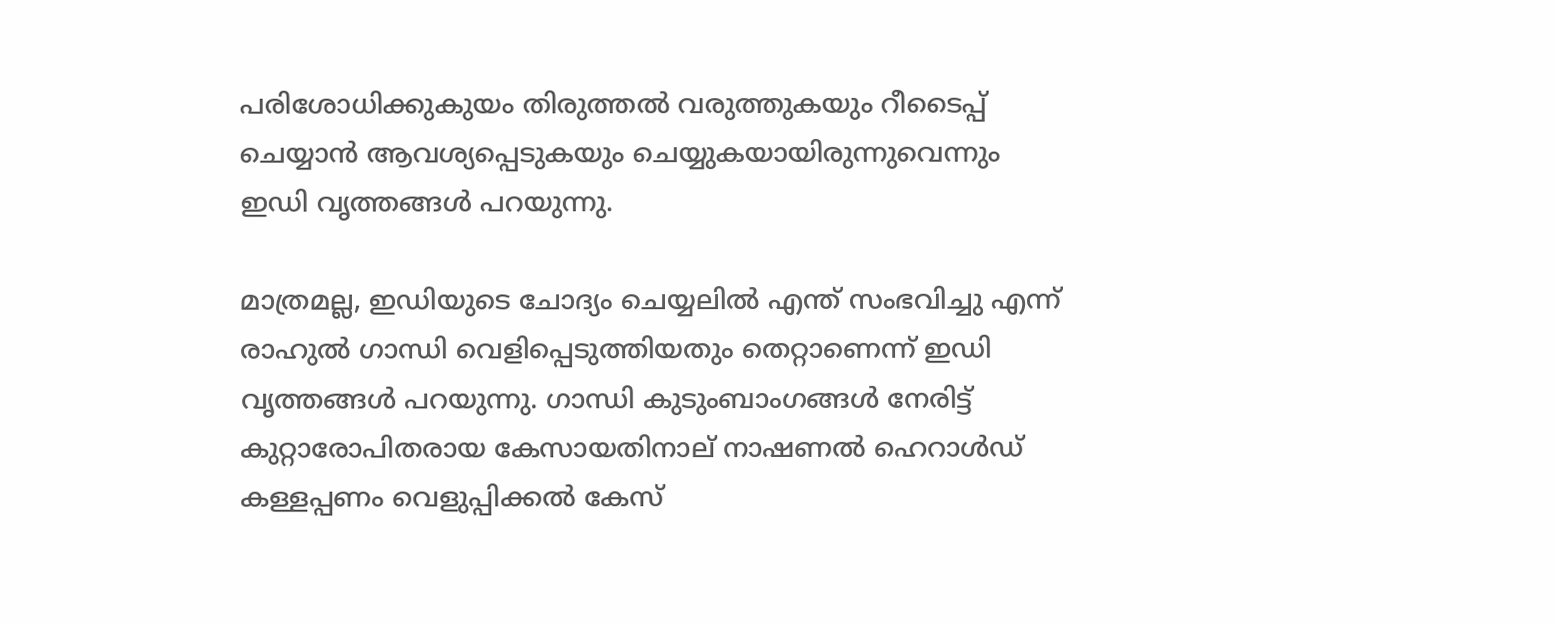പരിശോധിക്കുകുയം തിരുത്തല്‍ വരുത്തുകയും റീടൈപ്പ് ചെയ്യാന്‍ ആവശ്യപ്പെടുകയും ചെയ്യുകയായിരുന്നുവെന്നും ഇഡി വൃത്തങ്ങള്‍ പറയുന്നു.

മാത്രമല്ല, ഇഡിയുടെ ചോദ്യം ചെയ്യലില്‍ എന്ത് സംഭവിച്ചു എന്ന് രാഹുല്‍ ഗാന്ധി വെളിപ്പെടുത്തിയതും തെറ്റാണെന്ന് ഇഡി വൃത്തങ്ങള്‍ പറയുന്നു. ഗാന്ധി കുടുംബാംഗങ്ങള്‍ നേരിട്ട് കുറ്റാരോപിതരായ കേസായതിനാല‍് നാഷണല്‍ ഹെറാള്‍ഡ് കള്ളപ്പണം വെളുപ്പിക്കല്‍ കേസ്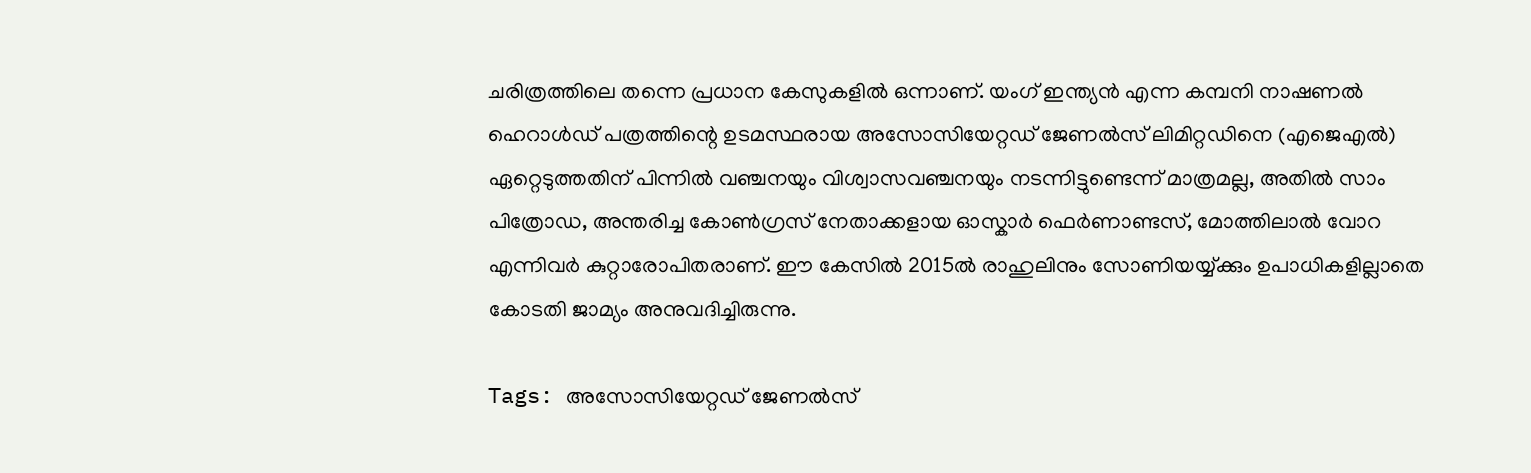ചരിത്രത്തിലെ തന്നെ പ്രധാന കേസുകളില്‍ ഒന്നാണ്. യംഗ് ഇന്ത്യന്‍ എന്ന കമ്പനി നാഷണല്‍ ഹെറാള്‍ഡ് പത്രത്തിന്റെ ഉടമസ്ഥരായ അസോസിയേറ്റഡ് ജേണല്‍സ് ലിമിറ്റഡിനെ (എജെഎല്‍) ഏറ്റെടുത്തതിന് പിന്നില്‍ വഞ്ചനയും വിശ്വാസവഞ്ചനയും നടന്നിട്ടുണ്ടെന്ന് മാത്രമല്ല, അതില്‍ സാം പിത്രോഡ, അന്തരിച്ച കോണ്‍ഗ്രസ് നേതാക്കളായ ഓസ്കാര്‍ ഫെര്‍ണാണ്ടസ്, മോത്തിലാല്‍ വോറ എന്നിവര്‍ കുറ്റാരോപിതരാണ്. ഈ കേസില്‍ 2015ല്‍ രാഹുലിനും സോണിയയ്യ്‌ക്കും ഉപാധികളില്ലാതെ കോടതി ജാമ്യം അനുവദിച്ചിരുന്നു.

Tags: അസോസിയേറ്റഡ് ജേണല്‍സ്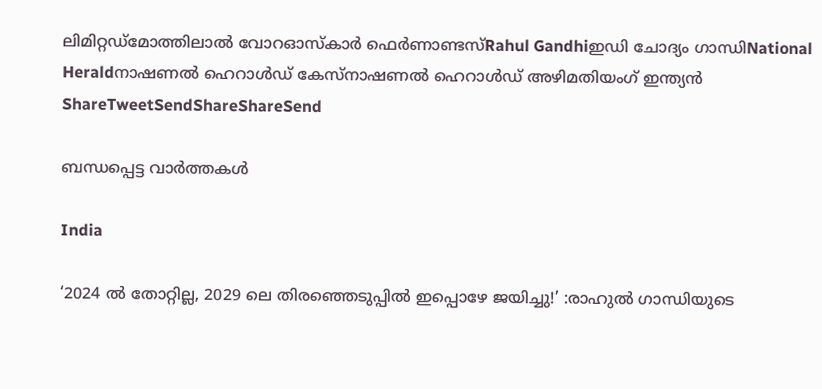ലിമിറ്റഡ്മോത്തിലാല്‍ വോറഓസ്കാര്‍ ഫെര്‍ണാണ്ടസ്Rahul Gandhiഇഡി ചോദ്യം ഗാന്ധിNational Heraldനാഷണല്‍ ഹെറാള്‍ഡ് കേസ്നാഷണല്‍ ഹെറാള്‍ഡ് അഴിമതിയംഗ് ഇന്ത്യന്‍
ShareTweetSendShareShareSend

ബന്ധപ്പെട്ട വാര്‍ത്തകള്‍

India

‘2024 ല്‍ തോറ്റില്ല, 2029 ലെ തിരഞ്ഞെടുപ്പില്‍ ഇപ്പൊഴേ ജയിച്ചു!’ :രാഹുല്‍ ഗാന്ധിയുടെ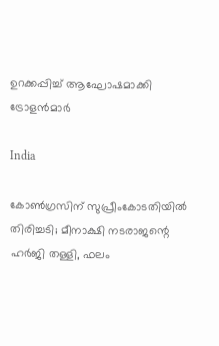ഉറക്കപ്പിച്ച് ആഘോഷമാക്കി ട്രോളന്‍മാര്‍

India

കോൺഗ്രസിന് സുപ്രീംകോടതിയിൽ തിരിച്ചടി; മീനാക്ഷി നടരാജന്റെ ഹർജി തള്ളി, ഫലം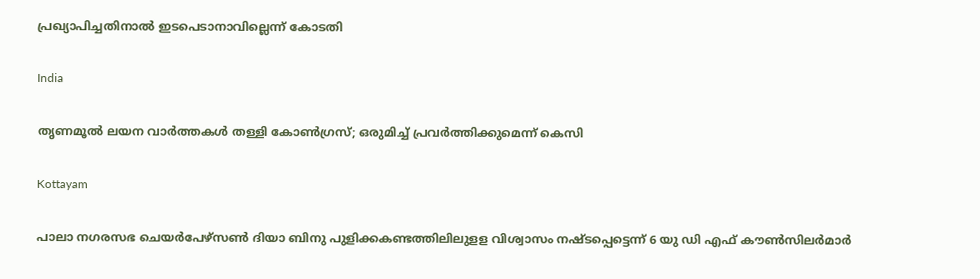പ്രഖ്യാപിച്ചതിനാൽ ഇടപെടാനാവില്ലെന്ന് കോടതി

India

തൃണമൂല്‍ ലയന വാര്‍ത്തകള്‍ തള്ളി കോണ്‍ഗ്രസ്; ഒരുമിച്ച് പ്രവര്‍ത്തിക്കുമെന്ന് കെസി

Kottayam

പാലാ നഗരസഭ ചെയര്‍പേഴ്സണ്‍ ദിയാ ബിനു പുളിക്കകണ്ടത്തിലിലുളള വിശ്വാസം നഷ്ടപ്പെട്ടെന്ന് 6 യു ഡി എഫ് കൗണ്‍സിലര്‍മാര്‍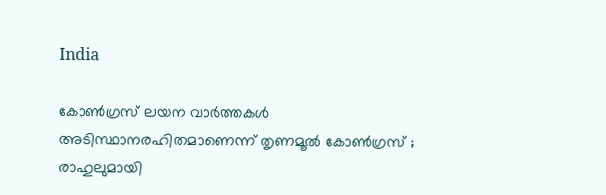India

കോൺഗ്രസ് ലയന വാർത്തകൾ അടിസ്ഥാനരഹിതമാണെന്ന് തൃണമൂൽ കോൺഗ്രസ് ; രാഹുലുമായി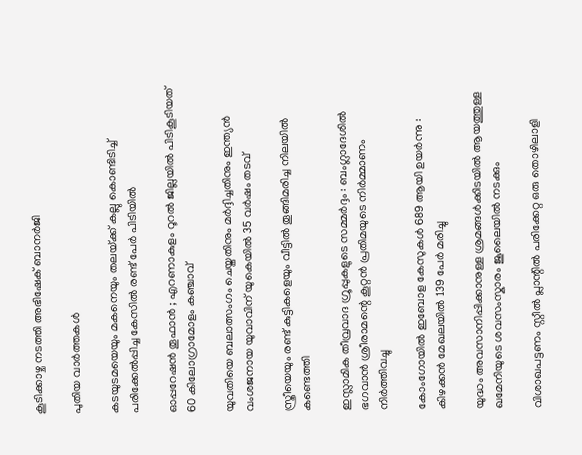കൂടിക്കാഴ്ച നടത്തി അഭിഷേക് ബാനർജി

പുതിയ വാര്‍ത്തകള്‍

കടയുടമയെയും മകനെയും തലയ്‌ക്ക് കല്ലു കൊണ്ടിടിച്ച് പരിക്കേൽപ്പിച്ച കേസിൽ രണ്ട് പേർ പിടിയിൽ

ഓപ്പറേഷൻ തൂഫാൻ ; എറണാകുളം റൂറൽ ജില്ലയിൽ പിടികൂടിയത് 60 കിലോഗ്രാമോളം കഞ്ചാവ്

യുവതിയെ ബലാത്സംഗം ചെയ്തതിനും മർദ്ദിച്ചതിനും ഇന്ത്യൻ വംശജനായ യുവാവിന് യുകെയിൽ 35 വർഷം തടവ്

സ്ത്രീയെയും രണ്ട് കുട്ടികളെയും വീട്ടിൽ തൂങ്ങിമരിച്ച നിലയിൽ കണ്ടെത്തി

ഇസ്ലാമിക തീവ്രവാദ ഗ്രൂപ്പുകളുടെ സമ്മർദ്ദം : ബംഗ്ലാദേശിൽ ഭഗവാൻ ശ്രീരാമന്റെ കൂറ്റൻ പ്രതിമയുടെ നിർമ്മാണം നിർത്തിവച്ചു

കോംഗോയിൽ ഇബോള കേസുകൾ 689 ആയി ഉയർന്നു : കിഴക്കൻ മേഖലയിൽ 139 പേർ മരിച്ചു

യുദ്ധം അവസാനിപ്പിക്കാനുള്ള ശ്രമങ്ങൾക്കിടയിൽ ആയത്തുള്ള ഖമേനിയുടെ ശവസംസ്കാരം ജൂലൈയിൽ നടക്കും

വിശാഖപട്ടണം സ്റ്റീൽ പ്ലാന്റിൽ പരിക്കേറ്റ ഒരു തൊഴിലാളി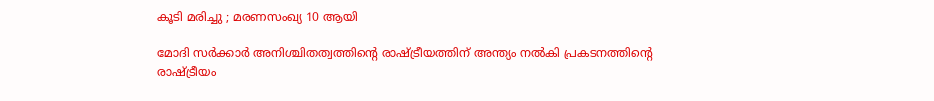കൂടി മരിച്ചു ; മരണസംഖ്യ 10 ആയി

മോദി സർക്കാർ അനിശ്ചിതത്വത്തിന്റെ രാഷ്‌ട്രീയത്തിന് അന്ത്യം നൽകി പ്രകടനത്തിന്റെ രാഷ്‌ട്രീയം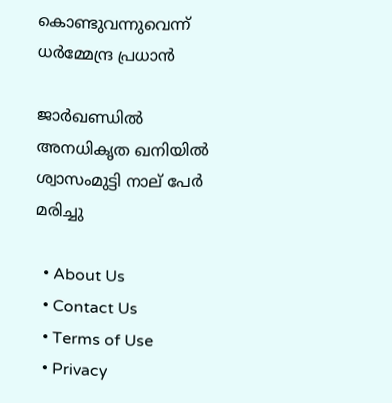കൊണ്ടുവന്നുവെന്ന് ധർമ്മേന്ദ്ര പ്രധാൻ

ജാർഖണ്ഡിൽ അനധികൃത ഖനിയിൽ ശ്വാസംമുട്ടി നാല് പേർ മരിച്ചു

  • About Us
  • Contact Us
  • Terms of Use
  • Privacy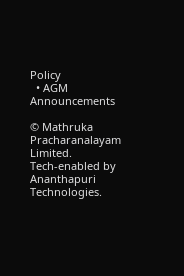Policy
  • AGM Announcements

© Mathruka Pracharanalayam Limited.
Tech-enabled by Ananthapuri Technologies.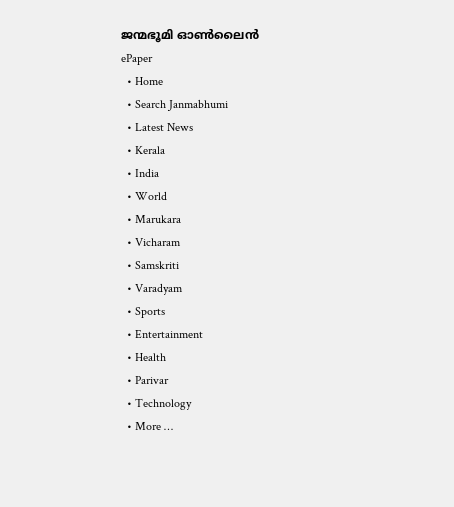ജന്മഭൂമി ഓണ്‍ലൈന്‍
ePaper
  • Home
  • Search Janmabhumi
  • Latest News
  • Kerala
  • India
  • World
  • Marukara
  • Vicharam
  • Samskriti
  • Varadyam
  • Sports
  • Entertainment
  • Health
  • Parivar
  • Technology
  • More …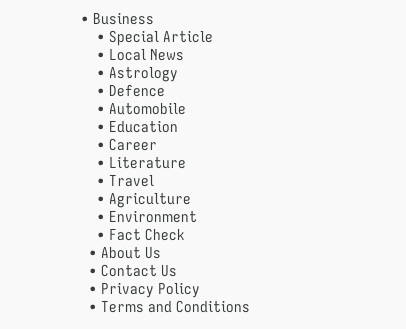• Business
    • Special Article
    • Local News
    • Astrology
    • Defence
    • Automobile
    • Education
    • Career
    • Literature
    • Travel
    • Agriculture
    • Environment
    • Fact Check
  • About Us
  • Contact Us
  • Privacy Policy
  • Terms and Conditions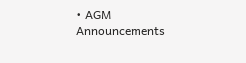• AGM Announcements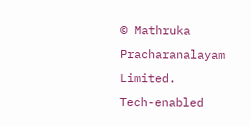© Mathruka Pracharanalayam Limited.
Tech-enabled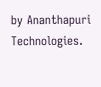by Ananthapuri Technologies.